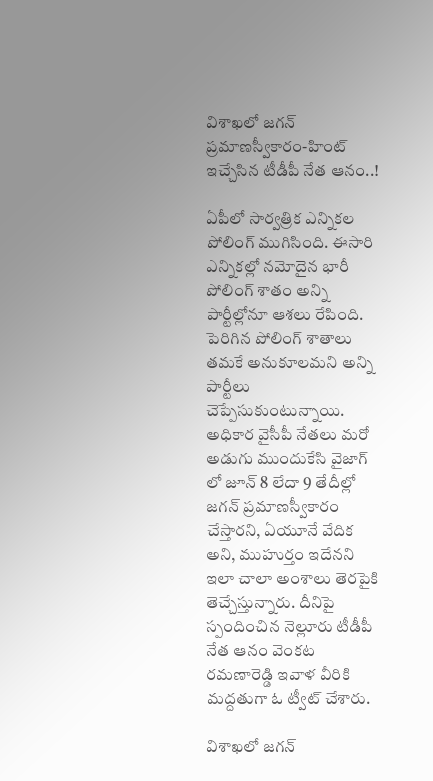విశాఖలో జగన్ ప్రమాణస్వీకారం-హింట్ ఇచ్చేసిన టీడీపీ నేత ఆనం..!

ఏపీలో సార్వత్రిక ఎన్నికల పోలింగ్ ముగిసింది. ఈసారి ఎన్నికల్లో నమోదైన భారీ పోలింగ్ శాతం అన్ని పార్టీల్లోనూ ఆశలు రేపింది. పెరిగిన పోలింగ్ శాతాలు తమకే అనుకూలమని అన్ని పార్టీలు చెప్పేసుకుంటున్నాయి. అధికార వైసీపీ నేతలు మరో అడుగు ముందుకేసి వైజాగ్ లో జూన్ 8 లేదా 9 తేదీల్లో జగన్ ప్రమాణస్వీకారం చేస్తారని, ఏయూనే వేదిక అని, ముహుర్తం ఇదేనని ఇలా చాలా అంశాలు తెరపైకి తెచ్చేస్తున్నారు. దీనిపై స్పందించిన నెల్లూరు టీడీపీ నేత ఆనం వెంకట రమణారెడ్డి ఇవాళ వీరికి మద్దతుగా ఓ ట్వీట్ చేశారు.

విశాఖలో జగన్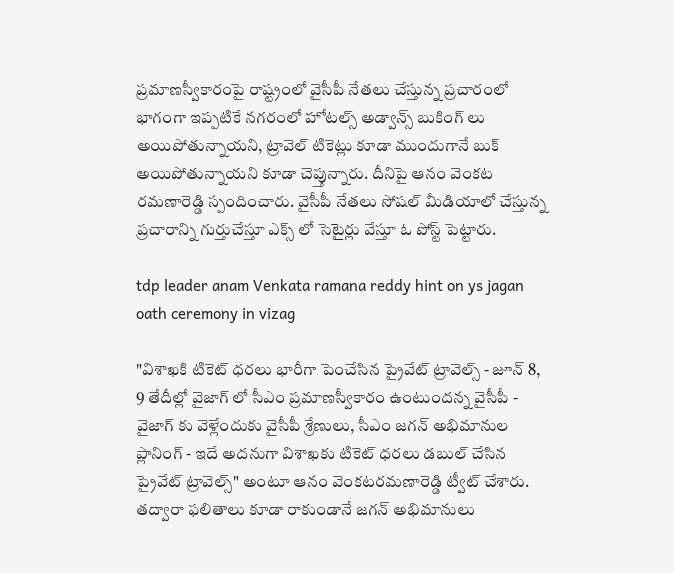ప్రమాణస్వీకారంపై రాష్ట్రంలో వైసీపీ నేతలు చేస్తున్న ప్రచారంలో భాగంగా ఇప్పటికే నగరంలో హోటల్స్ అడ్వాన్స్ బుకింగ్ లు అయిపోతున్నాయని, ట్రావెల్ టికెట్లు కూడా ముందుగానే బుక్ అయిపోతున్నాయని కూడా చెప్తున్నారు. దీనిపై ఆనం వెంకట రమణారెడ్డి స్పందించారు. వైసీపీ నేతలు సోషల్ మీడియాలో చేస్తున్న ప్రచారాన్ని గుర్తుచేస్తూ ఎక్స్ లో సెటైర్లు వేస్తూ ఓ పోస్ట్ పెట్టారు.

tdp leader anam Venkata ramana reddy hint on ys jagan oath ceremony in vizag

"విశాఖకి టికెట్ ధరలు భారీగా పెంచేసిన ప్రైవేట్ ట్రావెల్స్ - జూన్ 8, 9 తేదీల్లో వైజాగ్ లో సీఎం ప్రమాణస్వీకారం ఉంటుందన్న వైసీపీ - వైజాగ్ కు వెళ్లేందుకు వైసీపీ శ్రేణులు, సీఎం జగన్ అభిమానుల ప్లానింగ్ - ఇదే అదనుగా విశాఖకు టికెట్ ధరలు డబుల్ చేసిన ప్రైవేట్ ట్రావెల్స్" అంటూ ఆనం వెంకటరమణారెడ్డి ట్వీట్ చేశారు. తద్వారా ఫలితాలు కూడా రాకుండానే జగన్ అభిమానులు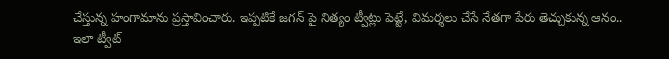చేస్తున్న హంగామాను ప్రస్తావించారు. ఇప్పటికే జగన్ పై నిత్యం ట్వీట్లు పెట్టే, విమర్శలు చేసే నేతగా పేరు తెచ్చుకున్న ఆనం.. ఇలా ట్వీట్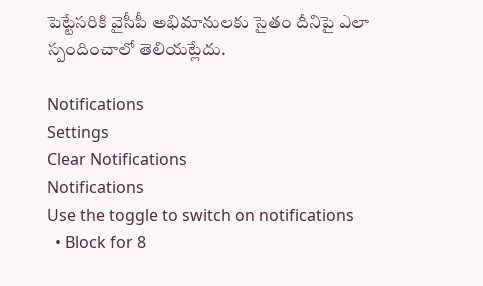పెట్టేసరికి వైసీపీ అభిమానులకు సైతం దీనిపై ఎలా స్పందించాలో తెలియట్లేదు.

Notifications
Settings
Clear Notifications
Notifications
Use the toggle to switch on notifications
  • Block for 8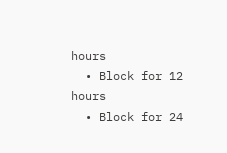hours
  • Block for 12 hours
  • Block for 24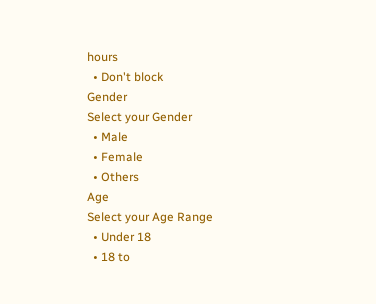hours
  • Don't block
Gender
Select your Gender
  • Male
  • Female
  • Others
Age
Select your Age Range
  • Under 18
  • 18 to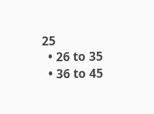25
  • 26 to 35
  • 36 to 45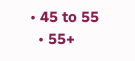• 45 to 55
  • 55+